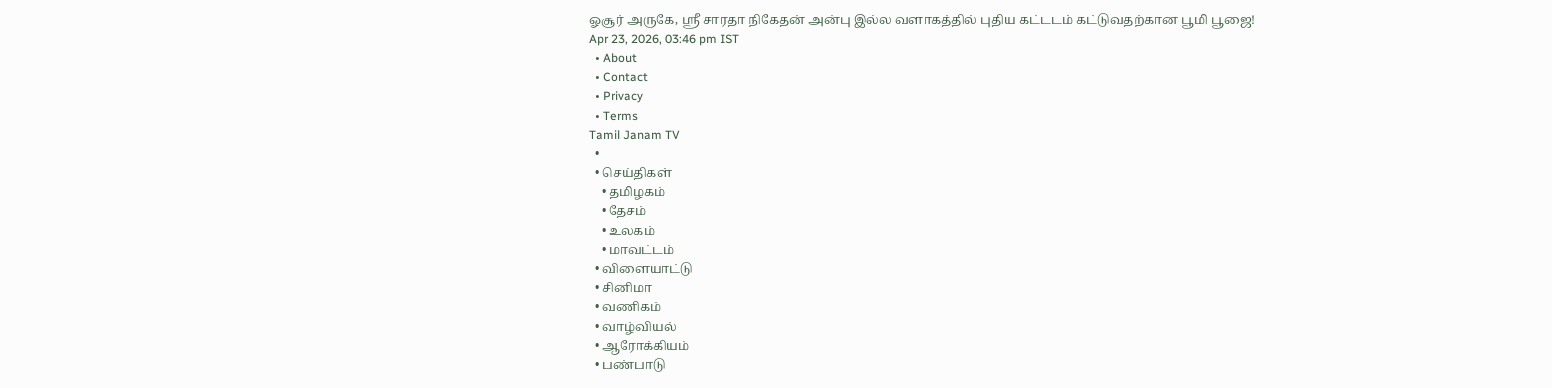ஓசூர் அருகே, ஸ்ரீ சாரதா நிகேதன் அன்பு இல்ல வளாகத்தில் புதிய கட்டடம் கட்டுவதற்கான பூமி பூஜை!
Apr 23, 2026, 03:46 pm IST
  • About
  • Contact
  • Privacy
  • Terms
Tamil Janam TV
  •
  • செய்திகள்
    • தமிழகம்
    • தேசம்
    • உலகம்
    • மாவட்டம்
  • விளையாட்டு
  • சினிமா
  • வணிகம்
  • வாழ்வியல்
  • ஆரோக்கியம்
  • பண்பாடு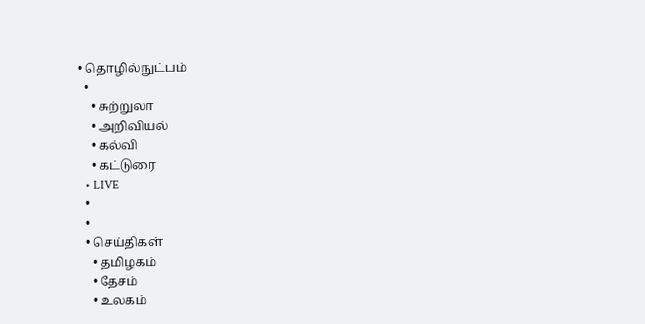• தொழில்நுட்பம்
  •
    • சுற்றுலா
    • அறிவியல்
    • கல்வி
    • கட்டுரை
  • LIVE
  •
  •
  • செய்திகள்
    • தமிழகம்
    • தேசம்
    • உலகம்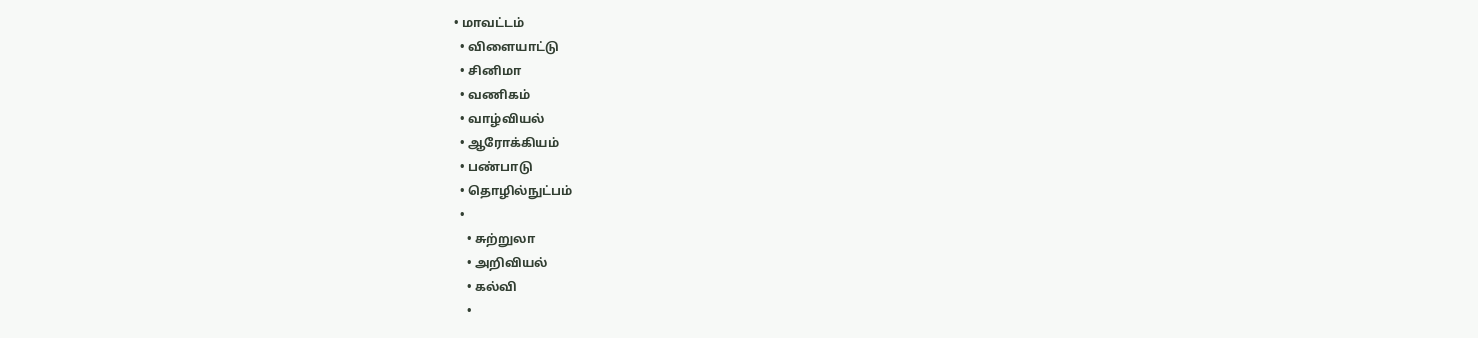• மாவட்டம்
  • விளையாட்டு
  • சினிமா
  • வணிகம்
  • வாழ்வியல்
  • ஆரோக்கியம்
  • பண்பாடு
  • தொழில்நுட்பம்
  •
    • சுற்றுலா
    • அறிவியல்
    • கல்வி
    •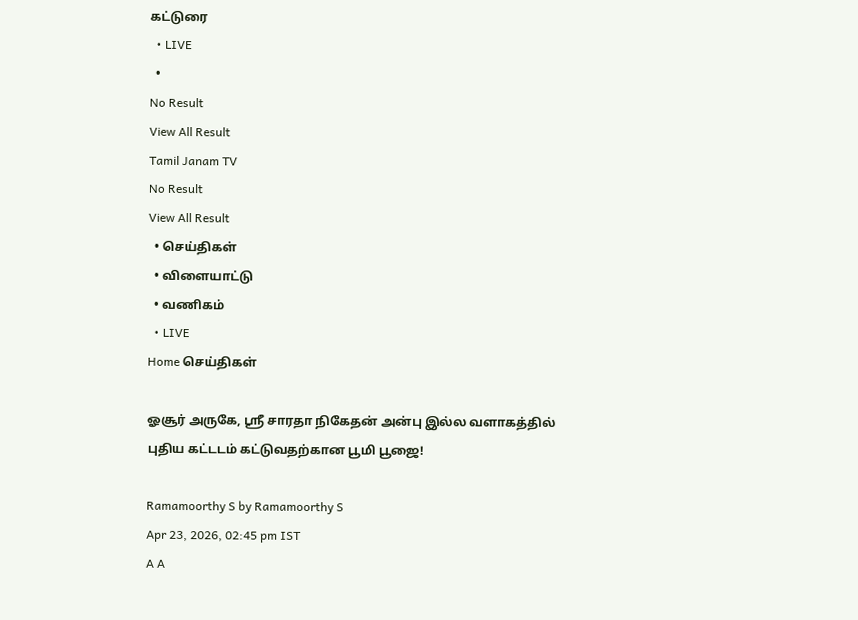கட்டுரை
  • LIVE
  •
No Result
View All Result
Tamil Janam TV
No Result
View All Result
  • செய்திகள்
  • விளையாட்டு
  • வணிகம்
  • LIVE
Home செய்திகள்

ஓசூர் அருகே, ஸ்ரீ சாரதா நிகேதன் அன்பு இல்ல வளாகத்தில் புதிய கட்டடம் கட்டுவதற்கான பூமி பூஜை!

Ramamoorthy S by Ramamoorthy S
Apr 23, 2026, 02:45 pm IST
A A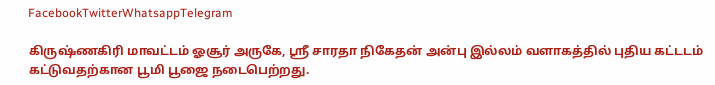FacebookTwitterWhatsappTelegram

கிருஷ்ணகிரி மாவட்டம் ஓசூர் அருகே, ஸ்ரீ சாரதா நிகேதன் அன்பு இல்லம் வளாகத்தில் புதிய கட்டடம் கட்டுவதற்கான பூமி பூஜை நடைபெற்றது.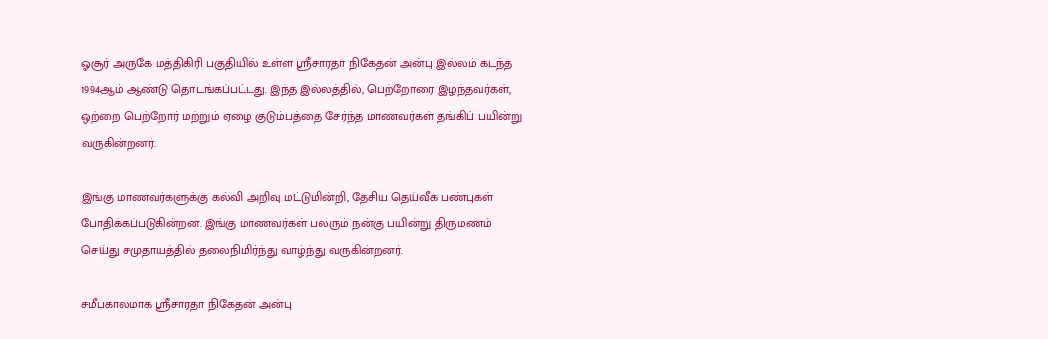ஓசூர் அருகே மத்திகிரி பகுதியில் உள்ள ஸ்ரீசாரதா நிகேதன் அன்பு இல்லம் கடந்த 1994ஆம் ஆண்டு தொடங்கப்பட்டது. இந்த இல்லத்தில், பெற்றோரை இழந்தவர்கள், ஒற்றை பெற்றோர் மற்றும் ஏழை குடும்பத்தை சேர்ந்த மாணவர்கள் தங்கிப் பயின்று வருகின்றனர்.

இங்கு மாணவர்களுக்கு கல்வி அறிவு மட்டுமின்றி, தேசிய தெய்வீக பண்புகள் போதிக்கப்படுகின்றன. இங்கு மாணவர்கள் பலரும் நன்கு பயின்று திருமணம் செய்து சமுதாயத்தில் தலைநிமிர்ந்து வாழ்ந்து வருகின்றனர்.

சமீபகாலமாக ஸ்ரீசாரதா நிகேதன் அன்பு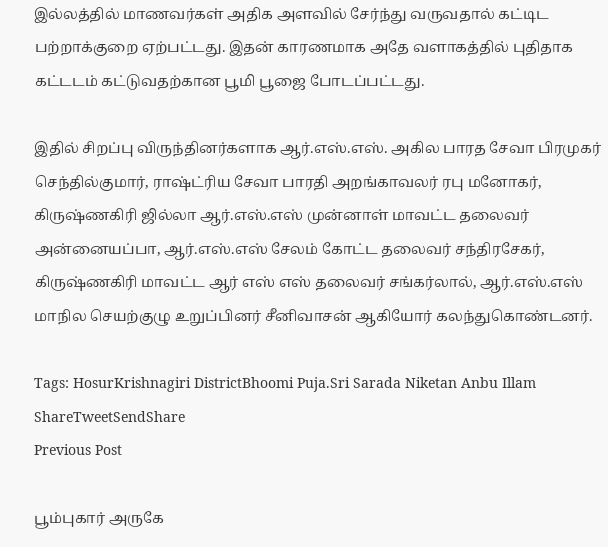இல்லத்தில் மாணவர்கள் அதிக அளவில் சேர்ந்து வருவதால் கட்டிட பற்றாக்குறை ஏற்பட்டது. இதன் காரணமாக அதே வளாகத்தில் புதிதாக கட்டடம் கட்டுவதற்கான பூமி பூஜை போடப்பட்டது.

இதில் சிறப்பு விருந்தினர்களாக ஆர்.எஸ்.எஸ். அகில பாரத சேவா பிரமுகர் செந்தில்குமார், ராஷ்ட்ரிய சேவா பாரதி அறங்காவலர் ரபு மனோகர், கிருஷ்ணகிரி ஜில்லா ஆர்.எஸ்.எஸ் முன்னாள் மாவட்ட தலைவர் அன்னையப்பா, ஆர்.எஸ்.எஸ் சேலம் கோட்ட தலைவர் சந்திரசேகர், கிருஷ்ணகிரி மாவட்ட ஆர் எஸ் எஸ் தலைவர் சங்கர்லால், ஆர்.எஸ்.எஸ் மாநில செயற்குழு உறுப்பினர் சீனிவாசன் ஆகியோர் கலந்துகொண்டனர்.

Tags: HosurKrishnagiri DistrictBhoomi Puja.Sri Sarada Niketan Anbu Illam
ShareTweetSendShare
Previous Post

பூம்புகார் அருகே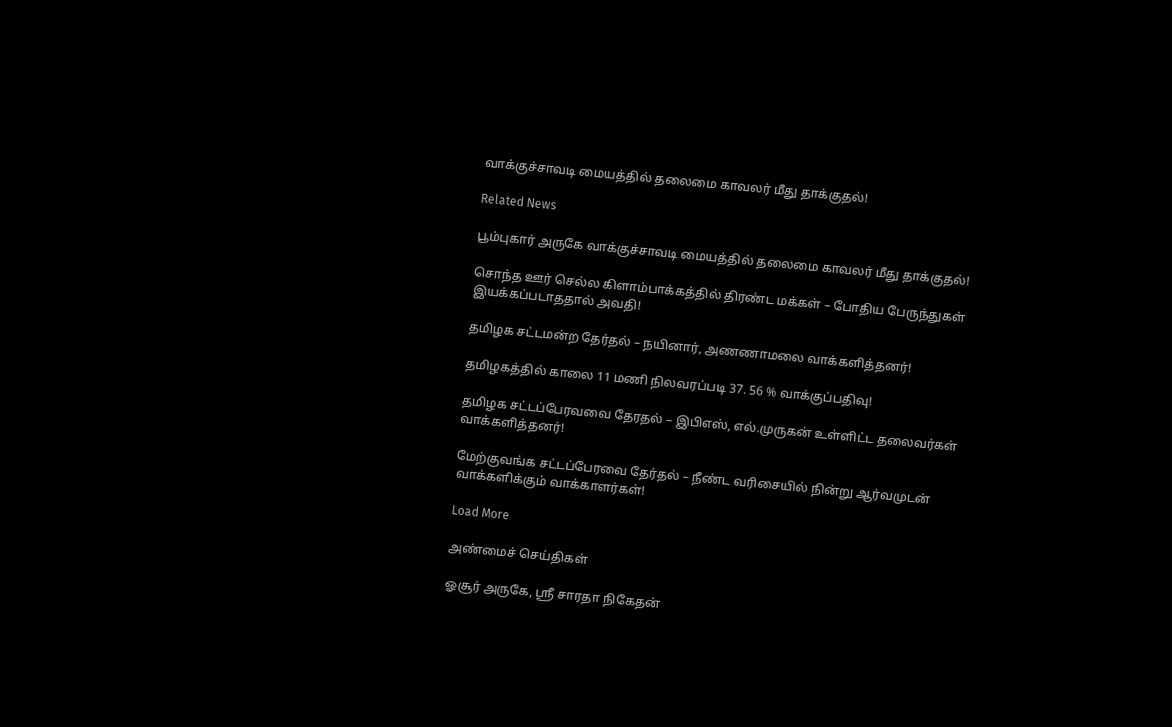வாக்குச்சாவடி மையத்தில் தலைமை காவலர் மீது தாக்குதல்!

Related News

பூம்புகார் அருகே வாக்குச்சாவடி மையத்தில் தலைமை காவலர் மீது தாக்குதல்!

சொந்த ஊர் செல்ல கிளாம்பாக்கத்தில் திரண்ட மக்கள் – போதிய பேருந்துகள் இயக்கப்படாததால் அவதி!

தமிழக சட்டமன்ற தேர்தல் – நயினார், அணணாமலை வாக்களித்தனர்!

தமிழகத்தில் காலை 11 மணி நிலவரப்படி 37. 56 % வாக்குப்பதிவு!

தமிழக சட்டப்பேரவவை தேரதல் – இபிஎஸ், எல்.முருகன் உள்ளிட்ட தலைவர்கள் வாக்களித்தனர்!

மேற்குவங்க சட்டப்பேரவை தேர்தல் – நீண்ட வரிசையில் நின்று ஆர்வமுடன் வாக்களிக்கும் வாக்காளர்கள்!

Load More

அண்மைச் செய்திகள்

ஓசூர் அருகே, ஸ்ரீ சாரதா நிகேதன்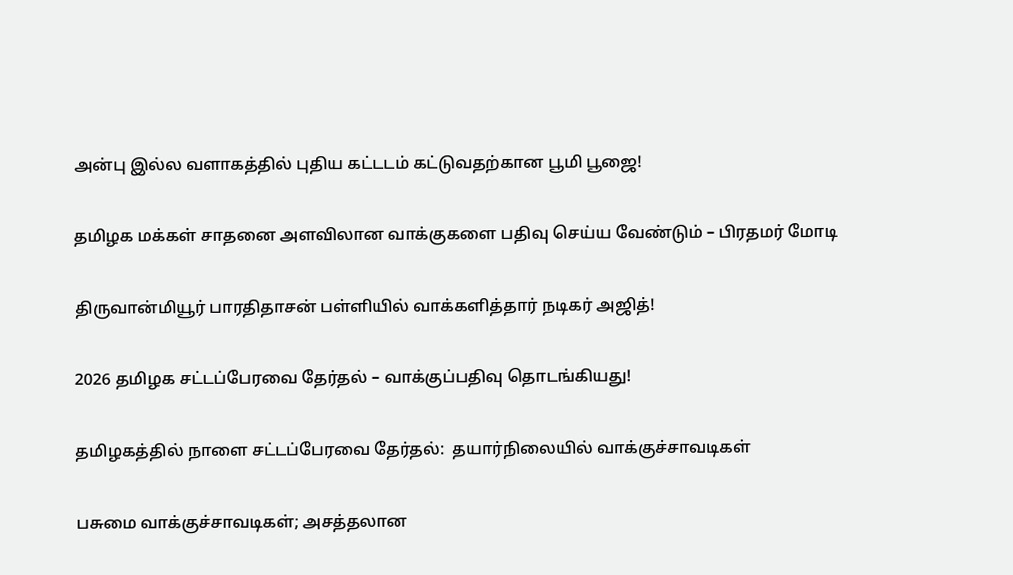அன்பு இல்ல வளாகத்தில் புதிய கட்டடம் கட்டுவதற்கான பூமி பூஜை!

தமிழக மக்கள் சாதனை அளவிலான வாக்குகளை பதிவு செய்ய வேண்டும் – பிரதமர் மோடி

திருவான்மியூர் பாரதிதாசன் பள்ளியில் வாக்களித்தார் நடிகர் அஜித்!

2026 தமிழக சட்டப்பேரவை தேர்தல் – வாக்குப்பதிவு தொடங்கியது!

தமிழகத்தில் நாளை சட்டப்பேரவை தேர்தல்:  தயார்நிலையில் வாக்குச்சாவடிகள்

பசுமை வாக்குச்சாவடிகள்; அசத்தலான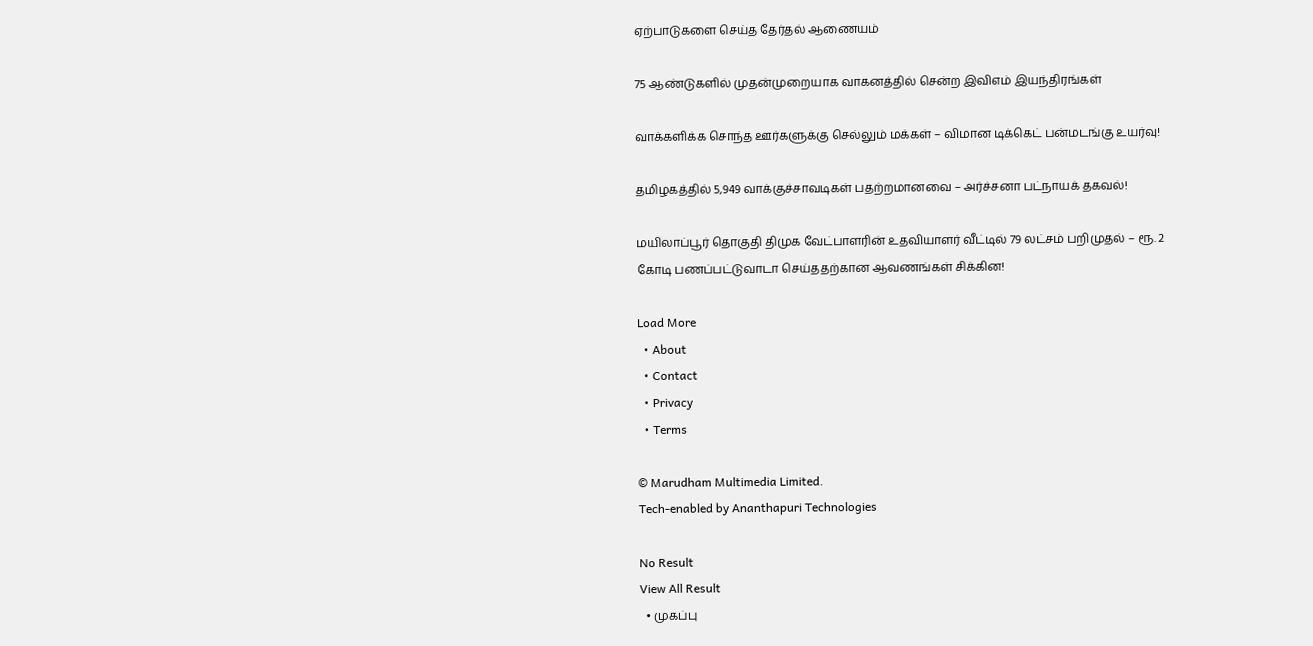ஏற்பாடுகளை செய்த தேர்தல் ஆணையம்

75 ஆண்டுகளில் முதன்முறையாக வாகனத்தில் சென்ற இவிஎம் இயந்திரங்கள்

வாக்களிக்க சொந்த ஊர்களுக்கு செல்லும் மக்கள் – விமான டிக்கெட் பன்மடங்கு உயர்வு!

தமிழகத்தில் 5,949 வாக்குச்சாவடிகள் பதற்றமானவை – அர்ச்சனா பட்நாயக் தகவல்!

மயிலாப்பூர் தொகுதி திமுக வேட்பாளரின் உதவியாளர் வீட்டில் 79 லட்சம் பறிமுதல் – ரூ. 2 கோடி பணப்பட்டுவாடா செய்ததற்கான ஆவணங்கள் சிக்கின!

Load More
  • About
  • Contact
  • Privacy
  • Terms

© Marudham Multimedia Limited.
Tech-enabled by Ananthapuri Technologies

No Result
View All Result
  • முகப்பு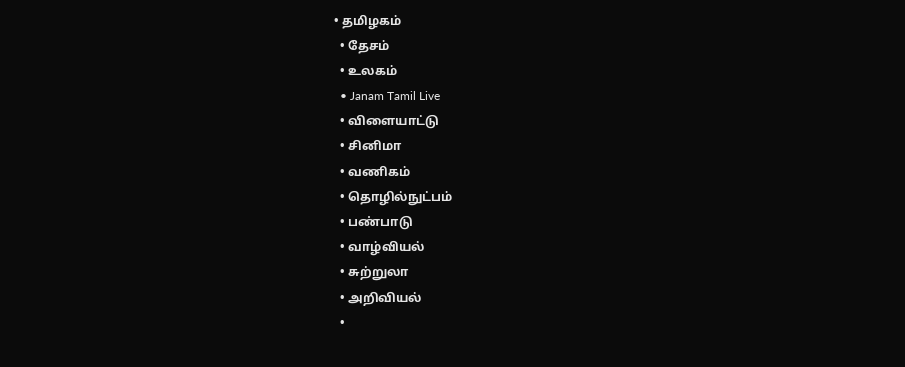• தமிழகம்
  • தேசம்
  • உலகம்
  • Janam Tamil Live
  • விளையாட்டு
  • சினிமா
  • வணிகம்
  • தொழில்நுட்பம்
  • பண்பாடு
  • வாழ்வியல்
  • சுற்றுலா
  • அறிவியல்
  •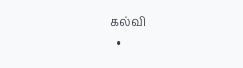கல்வி
  •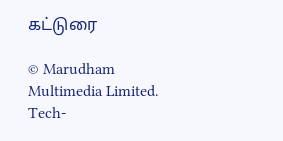கட்டுரை

© Marudham Multimedia Limited.
Tech-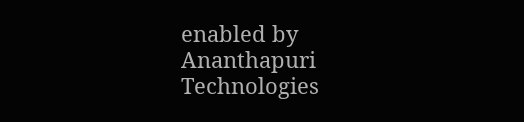enabled by Ananthapuri Technologies